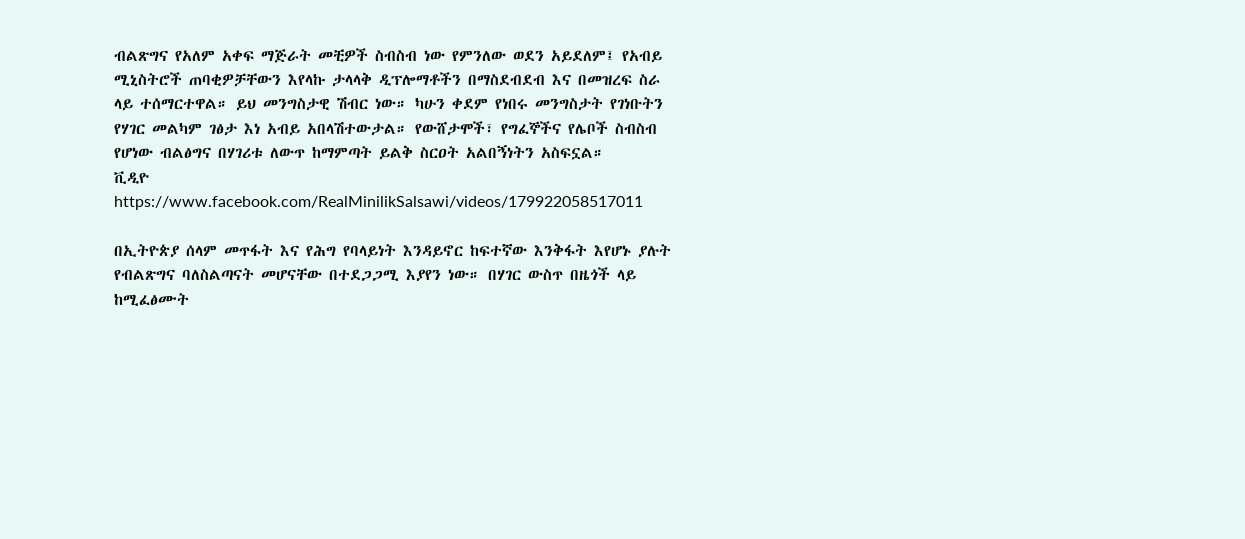ብልጽግና የአለም አቀፍ ማጅራት መቺዎች ስብስብ ነው የምንለው ወደን አይደለም፤ የአብይ ሚኒስትሮች ጠባቂዎቻቸውን እየላኩ ታላላቅ ዲፕሎማቶችን በማስደብደብ እና በመዝረፍ ስራ ላይ ተሰማርተዋል። ይህ መንግስታዊ ሽብር ነው። ካሁን ቀደም የነበሩ መንግስታት የገነቡትን የሃገር መልካም ገፅታ እነ አብይ አበላሽተውታል። የውሸታሞች፣ የግፈኞችና የሌቦች ስብስብ የሆነው ብልፅግና በሃገሪቱ ለውጥ ከማምጣት ይልቅ ስርዐት አልበኝነትን አስፍኗል።
ቪዲዮ https://www.facebook.com/RealMinilikSalsawi/videos/179922058517011

በኢትዮጵያ ሰላም መጥፋት እና የሕግ የባላይነት እንዳይኖር ከፍተኛው እንቅፋት እየሆኑ ያሉት የብልጽግና ባለስልጣናት መሆናቸው በተደጋጋሚ እያየን ነው። በሃገር ውስጥ በዜጎች ላይ ከሚፈፅሙት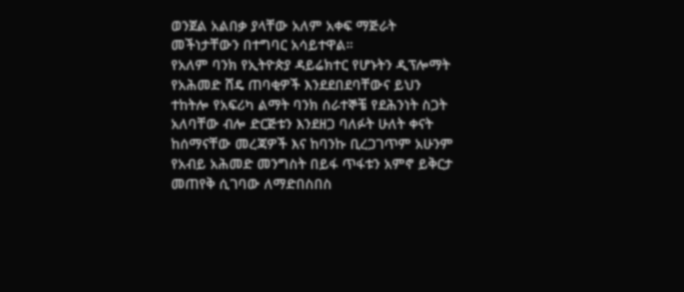ወንጀል አልበቃ ያላቸው አለም አቀፍ ማጅራት መችነታቸውን በተግባር አሳይተዋል።
የአለም ባንክ የኢትዮጵያ ዳይሬክተር የሆኑትን ዲፕሎማት የአሕመድ ሸዴ ጠባቂዎች እንደደበደባቸውና ይህን ተከትሎ የአፍሪካ ልማት ባንክ ሰራተኞቼ የደሕንነት ስጋት አለባቸው ብሎ ድርጅቱን እንደዘጋ ባለፉት ሁለት ቀናት ከሰማናቸው መረጃዎች እና ከባንኩ ቢረጋገጥም አሁንም የአብይ አሕመድ መንግስት በይፋ ጥፋቱን አምኖ ይቅርታ መጠየቅ ሲገባው ለማድበስበስ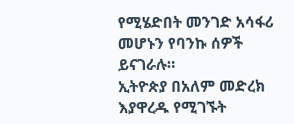የሚሄድበት መንገድ አሳፋሪ መሆኑን የባንኩ ሰዎች ይናገራሉ።
ኢትዮጵያ በአለም መድረክ እያዋረዱ የሚገኙት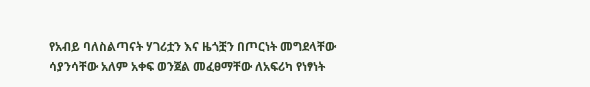የአብይ ባለስልጣናት ሃገሪቷን እና ዜጎቿን በጦርነት መግደላቸው ሳያንሳቸው አለም አቀፍ ወንጀል መፈፀማቸው ለአፍሪካ የነፃነት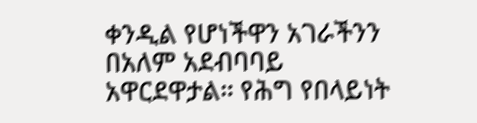ቀንዲል የሆነችዋን አገራችንን በአለም አደብባባይ አዋርደዋታል። የሕግ የበላይነት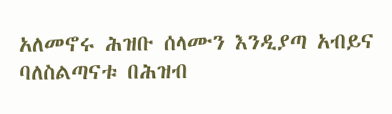አለመኖሩ ሕዝቡ ሰላሙን እንዲያጣ አብይና ባለስልጣናቱ በሕዝብ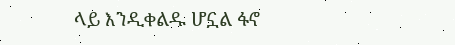ላይ እንዲቀልዱ ሆኗል ፋኖ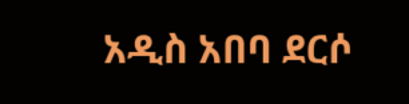አዲስ አበባ ደርሶ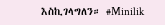እስኪገላግለን። #Minilik